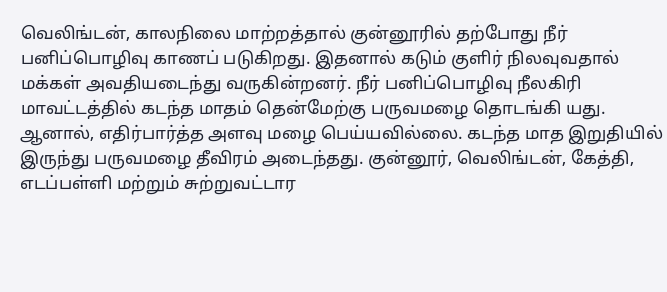வெலிங்டன், காலநிலை மாற்றத்தால் குன்னூரில் தற்போது நீர் பனிப்பொழிவு காணப் படுகிறது. இதனால் கடும் குளிர் நிலவுவதால் மக்கள் அவதியடைந்து வருகின்றனர். நீர் பனிப்பொழிவு நீலகிரி மாவட்டத்தில் கடந்த மாதம் தென்மேற்கு பருவமழை தொடங்கி யது. ஆனால், எதிர்பார்த்த அளவு மழை பெய்யவில்லை. கடந்த மாத இறுதியில் இருந்து பருவமழை தீவிரம் அடைந்தது. குன்னூர், வெலிங்டன், கேத்தி, எடப்பள்ளி மற்றும் சுற்றுவட்டார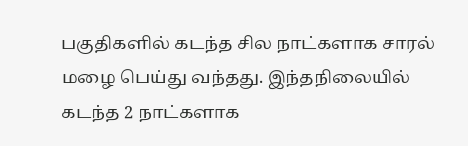பகுதிகளில் கடந்த சில நாட்களாக சாரல் மழை பெய்து வந்தது. இந்தநிலையில் கடந்த 2 நாட்களாக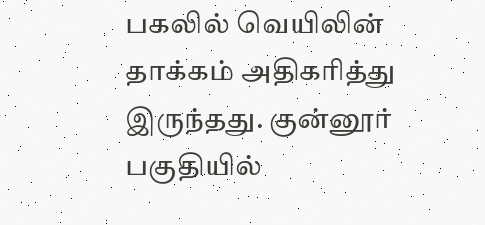பகலில் வெயிலின் தாக்கம் அதிகரித்து இருந்தது. குன்னூர் பகுதியில்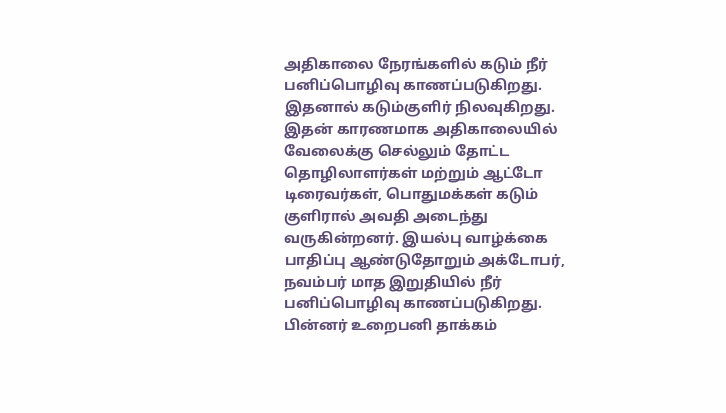அதிகாலை நேரங்களில் கடும் நீர் பனிப்பொழிவு காணப்படுகிறது. இதனால் கடும்குளிர் நிலவுகிறது. இதன் காரணமாக அதிகாலையில் வேலைக்கு செல்லும் தோட்ட தொழிலாளர்கள் மற்றும் ஆட்டோ டிரைவர்கள், பொதுமக்கள் கடும் குளிரால் அவதி அடைந்து வருகின்றனர். இயல்பு வாழ்க்கை பாதிப்பு ஆண்டுதோறும் அக்டோபர், நவம்பர் மாத இறுதியில் நீர் பனிப்பொழிவு காணப்படுகிறது. பின்னர் உறைபனி தாக்கம்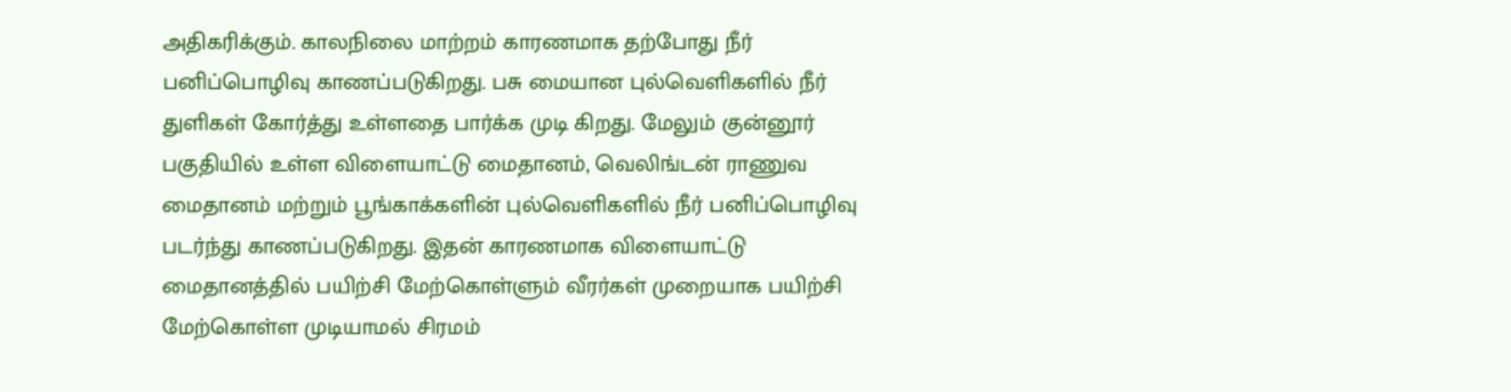அதிகரிக்கும். காலநிலை மாற்றம் காரணமாக தற்போது நீர் பனிப்பொழிவு காணப்படுகிறது. பசு மையான புல்வெளிகளில் நீர் துளிகள் கோர்த்து உள்ளதை பார்க்க முடி கிறது. மேலும் குன்னூர் பகுதியில் உள்ள விளையாட்டு மைதானம், வெலிங்டன் ராணுவ மைதானம் மற்றும் பூங்காக்களின் புல்வெளிகளில் நீர் பனிப்பொழிவு படர்ந்து காணப்படுகிறது. இதன் காரணமாக விளையாட்டு மைதானத்தில் பயிற்சி மேற்கொள்ளும் வீரர்கள் முறையாக பயிற்சி மேற்கொள்ள முடியாமல் சிரமம்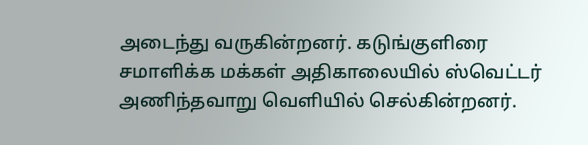அடைந்து வருகின்றனர். கடுங்குளிரை சமாளிக்க மக்கள் அதிகாலையில் ஸ்வெட்டர் அணிந்தவாறு வெளியில் செல்கின்றனர்.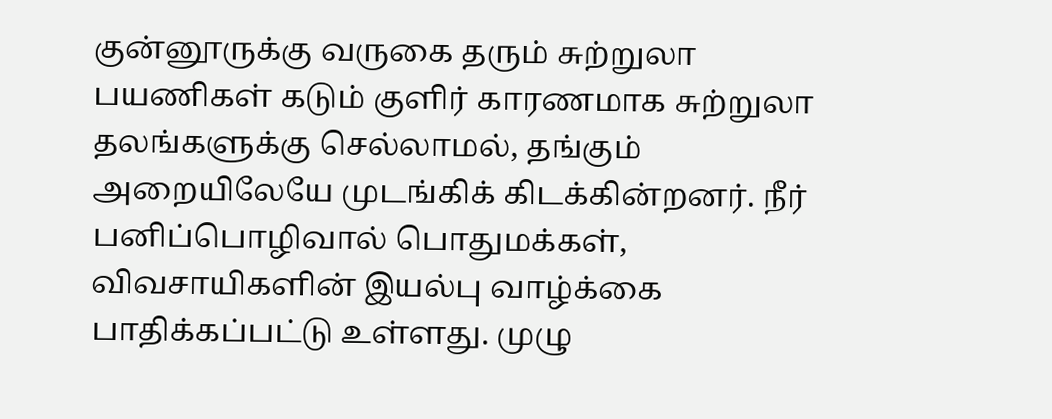குன்னூருக்கு வருகை தரும் சுற்றுலா பயணிகள் கடும் குளிர் காரணமாக சுற்றுலா தலங்களுக்கு செல்லாமல், தங்கும் அறையிலேயே முடங்கிக் கிடக்கின்றனர். நீர் பனிப்பொழிவால் பொதுமக்கள், விவசாயிகளின் இயல்பு வாழ்க்கை பாதிக்கப்பட்டு உள்ளது. முழு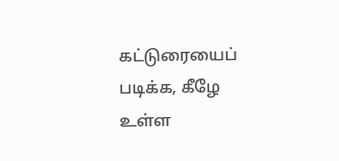கட்டுரையைப் படிக்க, கீழே உள்ள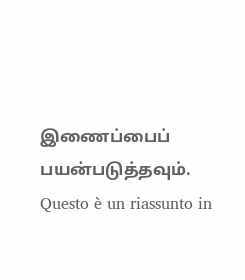இணைப்பைப் பயன்படுத்தவும்.
Questo è un riassunto in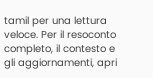tamil per una lettura veloce. Per il resoconto completo, il contesto e gli aggiornamenti, apri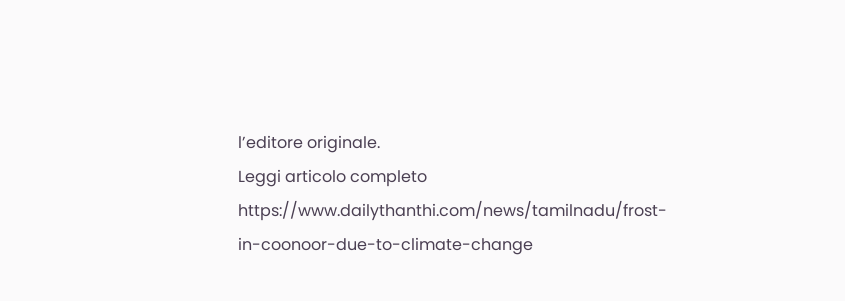l’editore originale.
Leggi articolo completo
https://www.dailythanthi.com/news/tamilnadu/frost-in-coonoor-due-to-climate-change